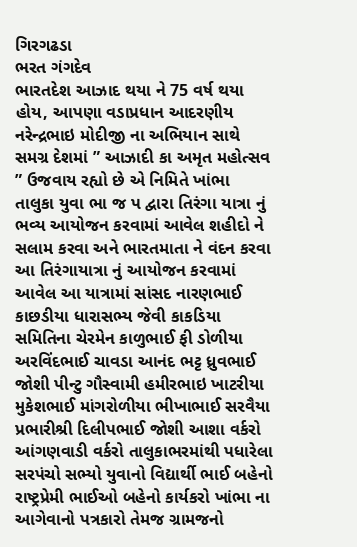ગિરગઢડા
ભરત ગંગદેવ
ભારતદેશ આઝાદ થયા ને 75 વર્ષ થયા હોય, આપણા વડાપ્રધાન આદરણીય નરેન્દ્રભાઇ મોદીજી ના અભિયાન સાથે સમગ્ર દેશમાં ” આઝાદી કા અમૃત મહોત્સવ ” ઉજવાય રહ્યો છે એ નિમિતે ખાંભા તાલુકા યુવા ભા જ પ દ્વારા તિરંગા યાત્રા નું ભવ્ય આયોજન કરવામાં આવેલ શહીદો ને સલામ કરવા અને ભારતમાતા ને વંદન કરવા આ તિરંગાયાત્રા નું આયોજન કરવામાં આવેલ આ યાત્રામાં સાંસદ નારણભાઈ કાછડીયા ધારાસભ્ય જેવી કાકડિયા સમિતિના ચેરમેન કાળુભાઈ ફી ડોળીયા અરવિંદભાઈ ચાવડા આનંદ ભટ્ટ ધ્રુવભાઈ જોશી પીન્ટુ ગૌસ્વામી હમીરભાઇ ખાટરીયા મુકેશભાઈ માંગરોળીયા ભીખાભાઈ સરવૈયા પ્રભારીશ્રી દિલીપભાઈ જોશી આશા વર્કરો આંગણવાડી વર્કરો તાલુકાભરમાંથી પધારેલા સરપંચો સભ્યો યુવાનો વિદ્યાર્થી ભાઈ બહેનો રાષ્ટ્રપ્રેમી ભાઈઓ બહેનો કાર્યકરો ખાંભા ના આગેવાનો પત્રકારો તેમજ ગ્રામજનો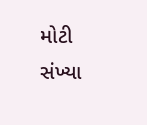મોટી સંખ્યા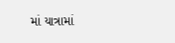માં યાત્રામાં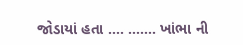જોડાયાં હતા …. ……. ખાંભા ની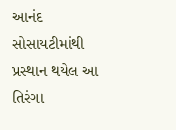આનંદ સોસાયટીમાંથી પ્રસ્થાન થયેલ આ તિરંગા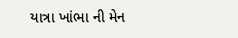યાત્રા ખાંભા ની મેન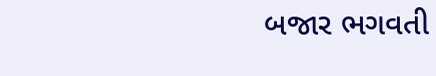બજાર ભગવતી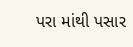પરા માંથી પસાર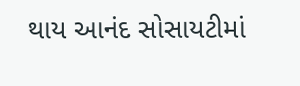થાય આનંદ સોસાયટીમાં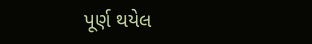પૂર્ણ થયેલ